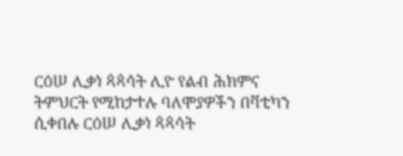ርዕሠ ሊቃነ ጳጳሳት ሊዮ የልብ ሕክምና ትምህርት የሚከታተሉ ባለሞያዎችን በቫቲካን ሲቀበሉ ርዕሠ ሊቃነ ጳጳሳት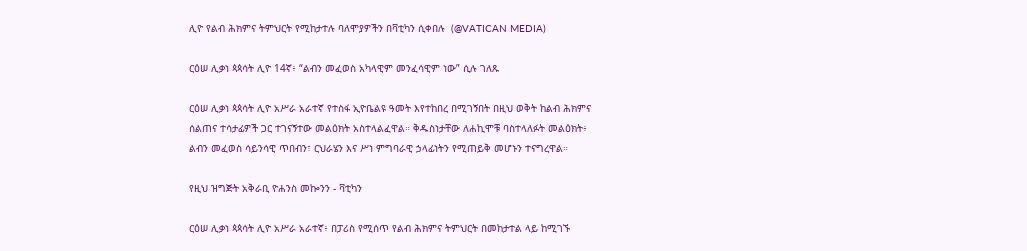ሊዮ የልብ ሕክምና ትምህርት የሚከታተሉ ባለሞያዎችን በቫቲካን ሲቀበሉ  (@VATICAN MEDIA)

ርዕሠ ሊቃነ ጳጳሳት ሊዮ 14ኛ፥ “ልብን መፈወስ አካላዊም መንፈሳዊም ነው” ሲሉ ገለጹ

ርዕሠ ሊቃነ ጳጳሳት ሊዮ አሥራ አራተኛ የተስፋ ኢዮቤልዩ ዓመት እየተከበረ በሚገኝበት በዚህ ወቅት ከልብ ሕክምና ሰልጠና ተሳታፊዎች ጋር ተገናኝተው መልዕክት አስተላልፈዋል። ቅዱስነታቸው ለሐኪሞቹ ባስተላለፉት መልዕክት፥ ልብን መፈወስ ሳይንሳዊ ጥበብን፣ ርህራሄን እና ሥነ ምግባራዊ ኃላፊነትን የሚጠይቅ መሆኑን ተናግረዋል።

የዚህ ዝግጅት አቅራቢ ዮሐንስ መኰንን - ቫቲካን

ርዕሠ ሊቃነ ጳጳሳት ሊዮ አሥራ አራተኛ፥ በፓሪስ የሚሰጥ የልብ ሕክምና ትምህርት በመከታተል ላይ ከሚገኙ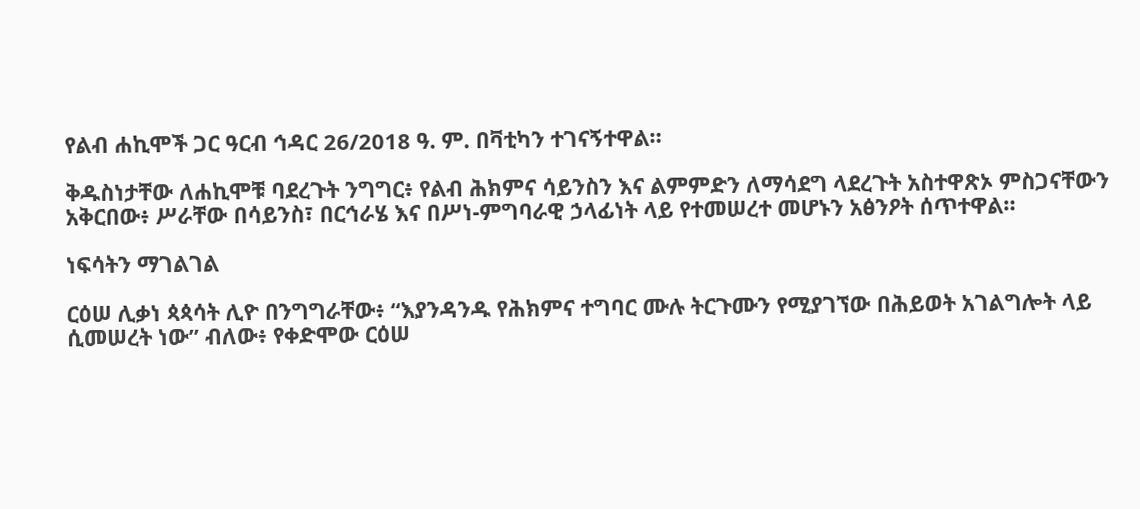የልብ ሐኪሞች ጋር ዓርብ ኅዳር 26/2018 ዓ. ም. በቫቲካን ተገናኝተዋል።

ቅዱስነታቸው ለሐኪሞቹ ባደረጉት ንግግር፥ የልብ ሕክምና ሳይንስን እና ልምምድን ለማሳደግ ላደረጉት አስተዋጽኦ ምስጋናቸውን አቅርበው፥ ሥራቸው በሳይንስ፣ በርኅራሄ እና በሥነ-ምግባራዊ ኃላፊነት ላይ የተመሠረተ መሆኑን አፅንዖት ሰጥተዋል።

ነፍሳትን ማገልገል

ርዕሠ ሊቃነ ጳጳሳት ሊዮ በንግግራቸው፥ “እያንዳንዱ የሕክምና ተግባር ሙሉ ትርጉሙን የሚያገኘው በሕይወት አገልግሎት ላይ ሲመሠረት ነው” ብለው፥ የቀድሞው ርዕሠ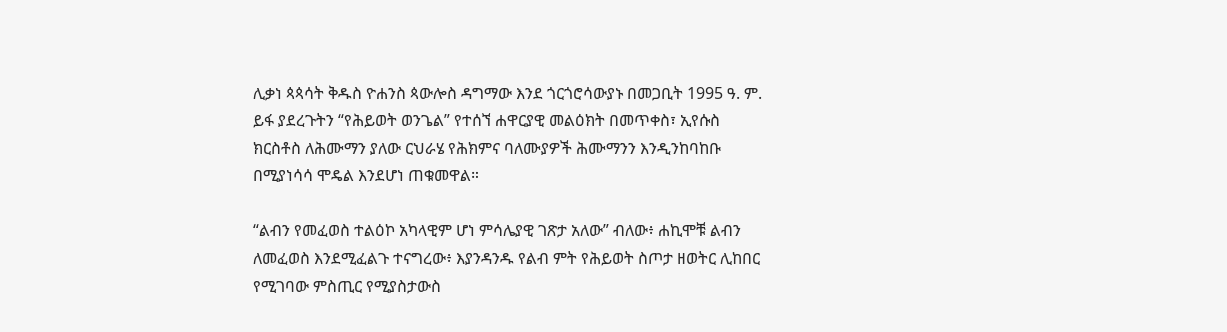ሊቃነ ጳጳሳት ቅዱስ ዮሐንስ ጳውሎስ ዳግማው እንደ ጎርጎሮሳውያኑ በመጋቢት 1995 ዓ. ም. ይፋ ያደረጉትን “የሕይወት ወንጌል” የተሰኘ ሐዋርያዊ መልዕክት በመጥቀስ፣ ኢየሱስ ክርስቶስ ለሕሙማን ያለው ርህራሄ የሕክምና ባለሙያዎች ሕሙማንን እንዲንከባከቡ በሚያነሳሳ ሞዴል እንደሆነ ጠቁመዋል።

“ልብን የመፈወስ ተልዕኮ አካላዊም ሆነ ምሳሌያዊ ገጽታ አለው” ብለው፥ ሐኪሞቹ ልብን ለመፈወስ እንደሚፈልጉ ተናግረው፥ እያንዳንዱ የልብ ምት የሕይወት ስጦታ ዘወትር ሊከበር የሚገባው ምስጢር የሚያስታውስ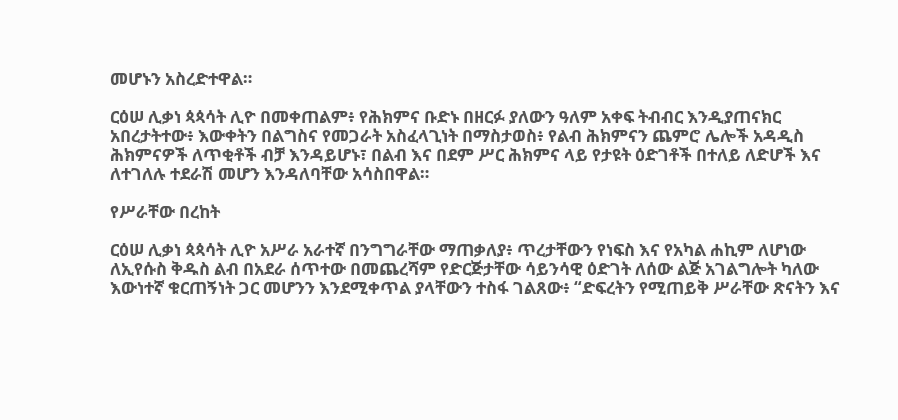መሆኑን አስረድተዋል።

ርዕሠ ሊቃነ ጳጳሳት ሊዮ በመቀጠልም፥ የሕክምና ቡድኑ በዘርፉ ያለውን ዓለም አቀፍ ትብብር እንዲያጠናክር አበረታትተው፥ እውቀትን በልግስና የመጋራት አስፈላጊነት በማስታወስ፥ የልብ ሕክምናን ጨምሮ ሌሎች አዳዲስ ሕክምናዎች ለጥቂቶች ብቻ እንዳይሆኑ፣ በልብ እና በደም ሥር ሕክምና ላይ የታዩት ዕድገቶች በተለይ ለድሆች እና ለተገለሉ ተደራሽ መሆን እንዳለባቸው አሳስበዋል።

የሥራቸው በረከት

ርዕሠ ሊቃነ ጳጳሳት ሊዮ አሥራ አራተኛ በንግግራቸው ማጠቃለያ፥ ጥረታቸውን የነፍስ እና የአካል ሐኪም ለሆነው ለኢየሱስ ቅዱስ ልብ በአደራ ሰጥተው በመጨረሻም የድርጅታቸው ሳይንሳዊ ዕድገት ለሰው ልጅ አገልግሎት ካለው እውነተኛ ቁርጠኝነት ጋር መሆንን እንደሚቀጥል ያላቸውን ተስፋ ገልጸው፥ “ድፍረትን የሚጠይቅ ሥራቸው ጽናትን እና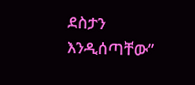ደስታን እንዲሰጣቸው”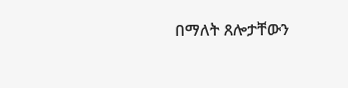በማለት ጸሎታቸውን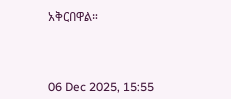አቅርበዋል።



06 Dec 2025, 15:55